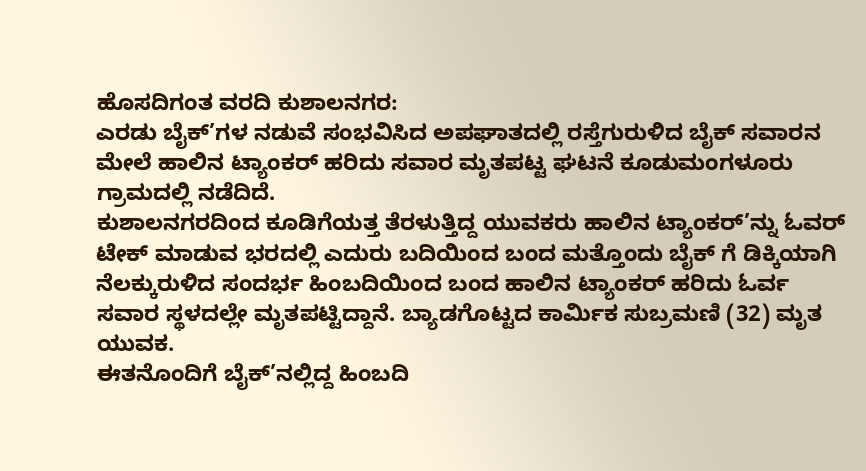ಹೊಸದಿಗಂತ ವರದಿ ಕುಶಾಲನಗರ:
ಎರಡು ಬೈಕ್’ಗಳ ನಡುವೆ ಸಂಭವಿಸಿದ ಅಪಘಾತದಲ್ಲಿ ರಸ್ತೆಗುರುಳಿದ ಬೈಕ್ ಸವಾರನ ಮೇಲೆ ಹಾಲಿನ ಟ್ಯಾಂಕರ್ ಹರಿದು ಸವಾರ ಮೃತಪಟ್ಟ ಘಟನೆ ಕೂಡುಮಂಗಳೂರು ಗ್ರಾಮದಲ್ಲಿ ನಡೆದಿದೆ.
ಕುಶಾಲನಗರದಿಂದ ಕೂಡಿಗೆಯತ್ತ ತೆರಳುತ್ತಿದ್ದ ಯುವಕರು ಹಾಲಿನ ಟ್ಯಾಂಕರ್’ನ್ನು ಓವರ್ ಟೇಕ್ ಮಾಡುವ ಭರದಲ್ಲಿ ಎದುರು ಬದಿಯಿಂದ ಬಂದ ಮತ್ತೊಂದು ಬೈಕ್ ಗೆ ಡಿಕ್ಕಿಯಾಗಿ ನೆಲಕ್ಕುರುಳಿದ ಸಂದರ್ಭ ಹಿಂಬದಿಯಿಂದ ಬಂದ ಹಾಲಿನ ಟ್ಯಾಂಕರ್ ಹರಿದು ಓರ್ವ ಸವಾರ ಸ್ಥಳದಲ್ಲೇ ಮೃತಪಟ್ಟಿದ್ದಾನೆ. ಬ್ಯಾಡಗೊಟ್ಟದ ಕಾರ್ಮಿಕ ಸುಬ್ರಮಣಿ (32) ಮೃತ ಯುವಕ.
ಈತನೊಂದಿಗೆ ಬೈಕ್’ನಲ್ಲಿದ್ದ ಹಿಂಬದಿ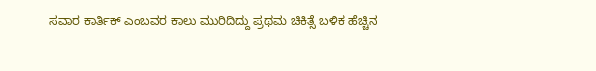ಸವಾರ ಕಾರ್ತಿಕ್ ಎಂಬವರ ಕಾಲು ಮುರಿದಿದ್ದು ಪ್ರಥಮ ಚಿಕಿತ್ಸೆ ಬಳಿಕ ಹೆಚ್ಚಿನ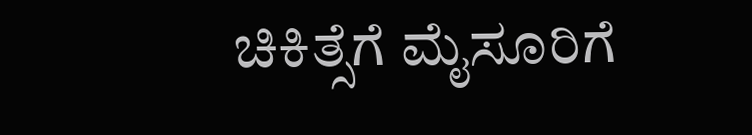ಚಿಕಿತ್ಸೆಗೆ ಮೈಸೂರಿಗೆ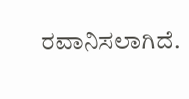ರವಾನಿಸಲಾಗಿದೆ.